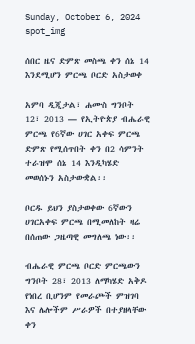Sunday, October 6, 2024
spot_img

ሰበር ዜና ድምጽ መስጫ ቀን ሰኔ 14 እንደሚሆን ምርጫ ቦርድ አስታወቀ

አምባ ዲጂታል፣ ሐሙስ ግንቦት 12፣ 2013 ― የኢትዮጵያ ብሔራዊ ምርጫ የ6ኛው ሀገር አቀፍ ምርጫ ድምጽ የሚሰጥበት ቀን በ2 ሳምንት ተራዝሞ ሰኔ 14 እንዲካሄድ መወሰኑን አስታውቋል፡፡

ቦርዱ ይህን ያስታወቀው 6ኛውን ሀገርአቀፍ ምርጫ በሚመለከት ዛሬ በሰጠው ጋዜጣዊ መግለጫ ነው፡፡

ብሔራዊ ምርጫ ቦርድ ምርጫውን ግንቦት 28፣ 2013 ለማካሄድ አቅዶ የነበረ ቢሆንም የመራጮች ምዝገባ እና ሌሎችም ሥራዎች በተያዘላቸው ቀን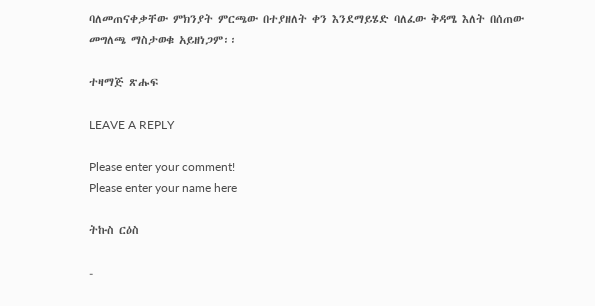ባለመጠናቀቃቸው ምክንያት ምርጫው በተያዘለት ቀን እንደማይሄድ ባለፈው ቅዳሜ እለት በሰጠው መግለጫ ማስታወቁ አይዘነጋም፡፡

ተዛማጅ ጽሑፍ

LEAVE A REPLY

Please enter your comment!
Please enter your name here

ትኩስ ርዕስ

-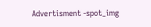Advertisment -spot_img